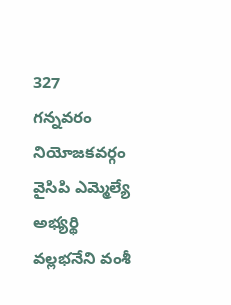327
గన్నవరం నియోజకవర్గం వైసిపి ఎమ్మెల్యే అభ్యర్థి వల్లభనేని వంశీ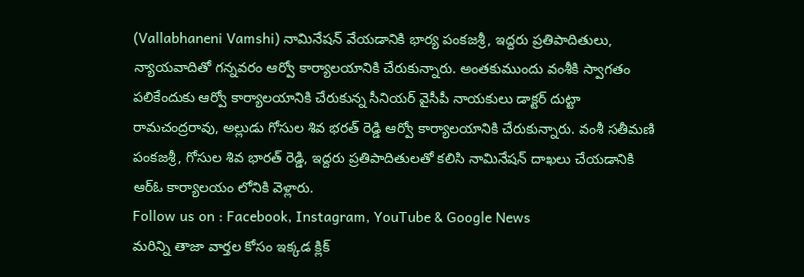(Vallabhaneni Vamshi) నామినేషన్ వేయడానికి భార్య పంకజశ్రీ, ఇద్దరు ప్రతిపాదితులు, న్యాయవాదితో గన్నవరం ఆర్వో కార్యాలయానికి చేరుకున్నారు. అంతకుముందు వంశీకి స్వాగతం పలికేందుకు ఆర్వో కార్యాలయానికి చేరుకున్న సీనియర్ వైసీపీ నాయకులు డాక్టర్ దుట్టా రామచంద్రరావు, అల్లుడు గోసుల శివ భరత్ రెడ్డి ఆర్వో కార్యాలయానికి చేరుకున్నారు. వంశీ సతీమణి పంకజశ్రీ, గోసుల శివ భారత్ రెడ్డి, ఇద్దరు ప్రతిపాదితులతో కలిసి నామినేషన్ దాఖలు చేయడానికి ఆర్ఓ కార్యాలయం లోనికి వెళ్లారు.
Follow us on : Facebook, Instagram, YouTube & Google News
మరిన్ని తాజా వార్తల కోసం ఇక్కడ క్లిక్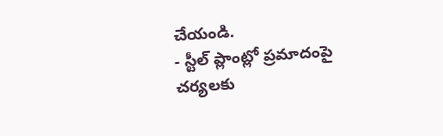చేయండి.
- స్టీల్ ప్లాంట్లో ప్రమాదంపై చర్యలకు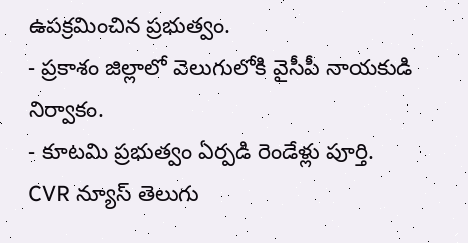ఉపక్రమించిన ప్రభుత్వం.
- ప్రకాశం జిల్లాలో వెలుగులోకి వైసీపీ నాయకుడి నిర్వాకం.
- కూటమి ప్రభుత్వం ఏర్పడి రెండేళ్లు పూర్తి.
CVR న్యూస్ తెలుగు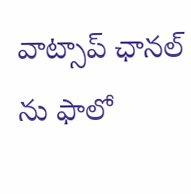వాట్సాప్ ఛానల్ ను ఫాలో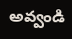అవ్వండి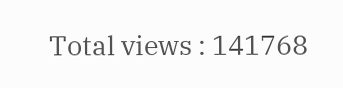Total views : 141768